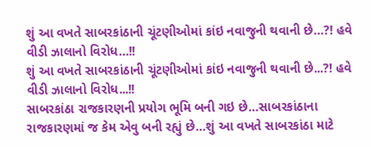શું આ વખતે સાબરકાંઠાની ચૂંટણીઓમાં કાંઇ નવાજુની થવાની છે…?! હવે વીડી ઝાલાનો વિરોધ…!!
શું આ વખતે સાબરકાંઠાની ચૂંટણીઓમાં કાંઇ નવાજુની થવાની છે...?! હવે વીડી ઝાલાનો વિરોધ...!!
સાબરકાંઠા રાજકારણની પ્રયોગ ભૂમિ બની ગઇ છે…સાબરકાંઠાના રાજકારણમાં જ કેમ એવુ બની રહ્યું છે…શું આ વખતે સાબરકાંઠા માટે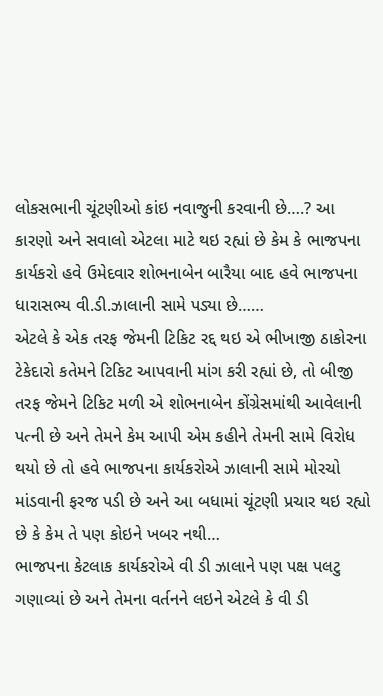લોકસભાની ચૂંટણીઓ કાંઇ નવાજુની કરવાની છે….? આ કારણો અને સવાલો એટલા માટે થઇ રહ્યાં છે કેમ કે ભાજપના કાર્યકરો હવે ઉમેદવાર શોભનાબેન બારૈયા બાદ હવે ભાજપના ધારાસભ્ય વી.ડી.ઝાલાની સામે પડ્યા છે……
એટલે કે એક તરફ જેમની ટિકિટ રદ્દ થઇ એ ભીખાજી ઠાકોરના ટેકેદારો કતેમને ટિકિટ આપવાની માંગ કરી રહ્યાં છે, તો બીજી તરફ જેમને ટિકિટ મળી એ શોભનાબેન કોંગ્રેસમાંથી આવેલાની પત્ની છે અને તેમને કેમ આપી એમ કહીને તેમની સામે વિરોધ થયો છે તો હવે ભાજપના કાર્યકરોએ ઝાલાની સામે મોરચો માંડવાની ફરજ પડી છે અને આ બધામાં ચૂંટણી પ્રચાર થઇ રહ્યો છે કે કેમ તે પણ કોઇને ખબર નથી…
ભાજપના કેટલાક કાર્યકરોએ વી ડી ઝાલાને પણ પક્ષ પલટુ ગણાવ્યાં છે અને તેમના વર્તનને લઇને એટલે કે વી ડી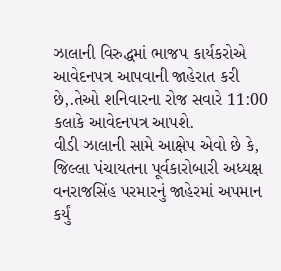ઝાલાની વિરુદ્ધમાં ભાજપ કાર્યકરોએ આવેદનપત્ર આપવાની જાહેરાત કરી છે,.તેઓ શનિવારના રોજ સવારે 11:00 કલાકે આવેદનપત્ર આપશે.
વીડી ઝાલાની સામે આક્ષેપ એવો છે કે, જિલ્લા પંચાયતના પૂર્વકારોબારી અધ્યક્ષ વનરાજસિંહ પરમારનું જાહેરમાં અપમાન કર્યું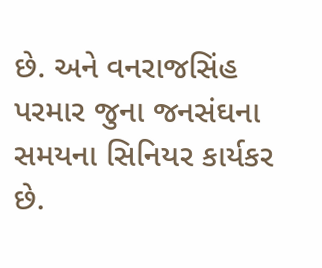છે. અને વનરાજસિંહ પરમાર જુના જનસંઘના સમયના સિનિયર કાર્યકર છે.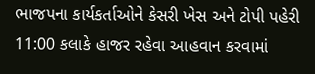ભાજપના કાર્યકર્તાઓને કેસરી ખેસ અને ટોપી પહેરી 11:00 કલાકે હાજર રહેવા આહવાન કરવામાં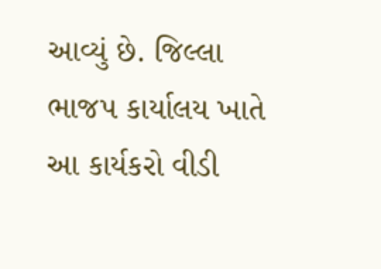આવ્યું છે. જિલ્લા ભાજપ કાર્યાલય ખાતે આ કાર્યકરો વીડી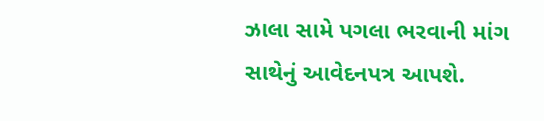ઝાલા સામે પગલા ભરવાની માંગ સાથેનું આવેદનપત્ર આપશે.